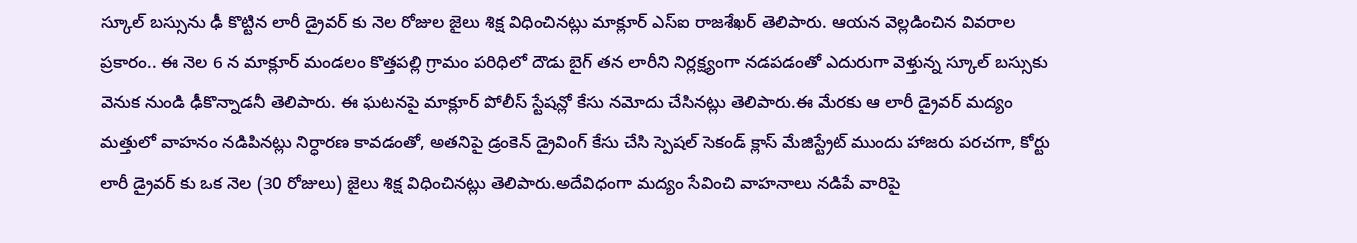స్కూల్ బస్సును ఢీ కొట్టిన లారీ డ్రైవర్ కు నెల రోజుల జైలు శిక్ష విధించినట్లు మాక్లూర్ ఎస్ఐ రాజశేఖర్ తెలిపారు. ఆయన వెల్లడించిన వివరాల ప్రకారం.. ఈ నెల 6 న మాక్లూర్ మండలం కొత్తపల్లి గ్రామం పరిధిలో దౌడు బైగ్ తన లారీని నిర్లక్ష్యంగా నడపడంతో ఎదురుగా వెళ్తున్న స్కూల్ బస్సుకు వెనుక నుండి ఢీకొన్నాడనీ తెలిపారు. ఈ ఘటనపై మాక్లూర్ పోలీస్ స్టేషన్లో కేసు నమోదు చేసినట్లు తెలిపారు.ఈ మేరకు ఆ లారీ డ్రైవర్ మద్యం మత్తులో వాహనం నడిపినట్లు నిర్ధారణ కావడంతో, అతనిపై డ్రంకెన్ డ్రైవింగ్ కేసు చేసి స్పెషల్ సెకండ్ క్లాస్ మేజిస్ట్రేట్ ముందు హాజరు పరచగా, కోర్టు లారీ డ్రైవర్ కు ఒక నెల (30 రోజులు) జైలు శిక్ష విధించినట్లు తెలిపారు.అదేవిధంగా మద్యం సేవించి వాహనాలు నడిపే వారిపై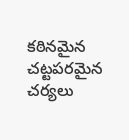కఠినమైన చట్టపరమైన చర్యలు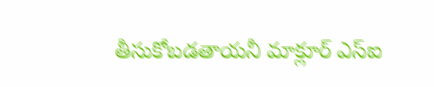తీసుకోబడతాయనీ మాక్లూర్ ఎస్ఐ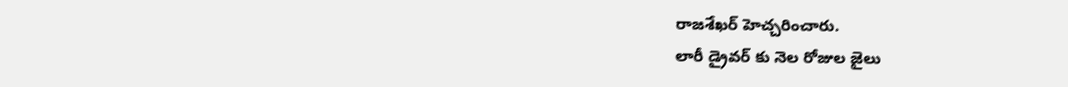రాజశేఖర్ హెచ్చరించారు.
లారీ డ్రైవర్ కు నెల రోజుల జైలు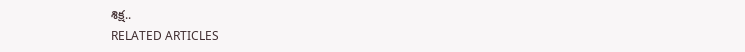శిక్ష..
RELATED ARTICLES